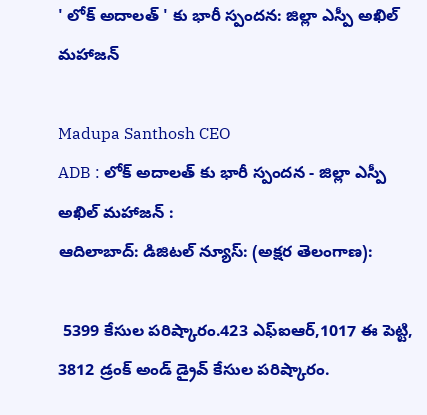' లోక్ అదాలత్ ' కు భారీ స్పందన: జిల్లా ఎస్పీ అఖిల్ మహాజన్

Madupa Santhosh CEO
ADB : లోక్ అదాలత్ కు భారీ స్పందన - జిల్లా ఎస్పీ అఖిల్ మహాజన్ :
ఆదిలాబాద్: డిజిటల్ న్యూస్: (అక్షర తెలంగాణ):

 5399 కేసుల పరిష్కారం.423 ఎఫ్ఐఆర్,1017 ఈ పెట్టి, 3812 డ్రంక్ అండ్ డ్రైవ్ కేసుల పరిష్కారం.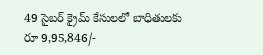49 సైబర్ క్రైమ్ కేసులలో బాధితులకు రూ 9,95,846/-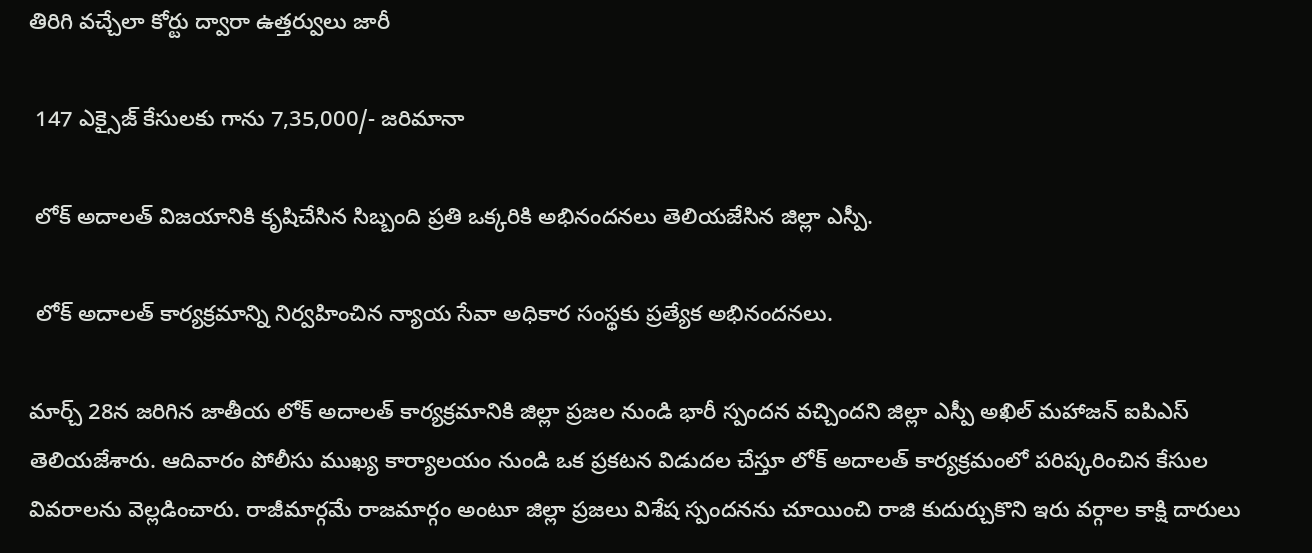తిరిగి వచ్చేలా కోర్టు ద్వారా ఉత్తర్వులు జారీ

 147 ఎక్సైజ్ కేసులకు గాను 7,35,000/- జరిమానా

 లోక్ అదాలత్ విజయానికి కృషిచేసిన సిబ్బంది ప్రతి ఒక్కరికి అభినందనలు తెలియజేసిన జిల్లా ఎస్పీ.

 లోక్ అదాలత్ కార్యక్రమాన్ని నిర్వహించిన న్యాయ సేవా అధికార సంస్థకు ప్రత్యేక అభినందనలు.

మార్చ్ 28న జరిగిన జాతీయ లోక్ అదాలత్ కార్యక్రమానికి జిల్లా ప్రజల నుండి భారీ స్పందన వచ్చిందని జిల్లా ఎస్పీ అఖిల్ మహాజన్ ఐపిఎస్ తెలియజేశారు. ఆదివారం పోలీసు ముఖ్య కార్యాలయం నుండి ఒక ప్రకటన విడుదల చేస్తూ లోక్ అదాలత్ కార్యక్రమంలో పరిష్కరించిన కేసుల వివరాలను వెల్లడించారు. రాజీమార్గమే రాజమార్గం అంటూ జిల్లా ప్రజలు విశేష స్పందనను చూయించి రాజి కుదుర్చుకొని ఇరు వర్గాల కాక్షి దారులు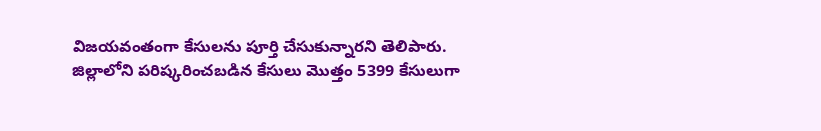విజయవంతంగా కేసులను పూర్తి చేసుకున్నారని తెలిపారు. జిల్లాలోని పరిష్కరించబడిన కేసులు మొత్తం 5399 కేసులుగా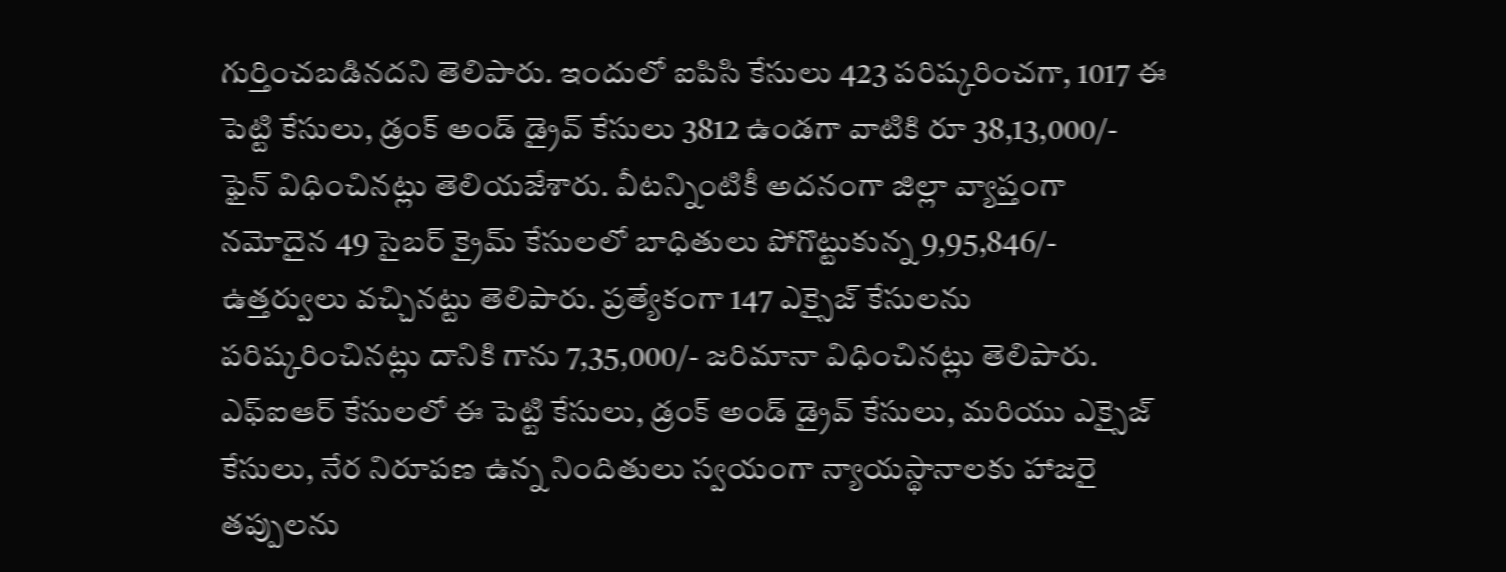గుర్తించబడినదని తెలిపారు. ఇందులో ఐపిసి కేసులు 423 పరిష్కరించగా, 1017 ఈ పెట్టి కేసులు, డ్రంక్ అండ్ డ్రైవ్ కేసులు 3812 ఉండగా వాటికి రూ 38,13,000/- ఫైన్ విధించినట్లు తెలియజేశారు. వీటన్నింటికీ అదనంగా జిల్లా వ్యాప్తంగా నమోదైన 49 సైబర్ క్రైమ్ కేసులలో బాధితులు పోగొట్టుకున్న 9,95,846/- ఉత్తర్వులు వచ్చినట్టు తెలిపారు. ప్రత్యేకంగా 147 ఎక్సైజ్ కేసులను పరిష్కరించినట్లు దానికి గాను 7,35,000/- జరిమానా విధించినట్లు తెలిపారు. ఎఫ్ఐఆర్ కేసులలో ఈ పెట్టి కేసులు, డ్రంక్ అండ్ డ్రైవ్ కేసులు, మరియు ఎక్సైజ్ కేసులు, నేర నిరూపణ ఉన్న నిందితులు స్వయంగా న్యాయస్థానాలకు హాజరై తప్పులను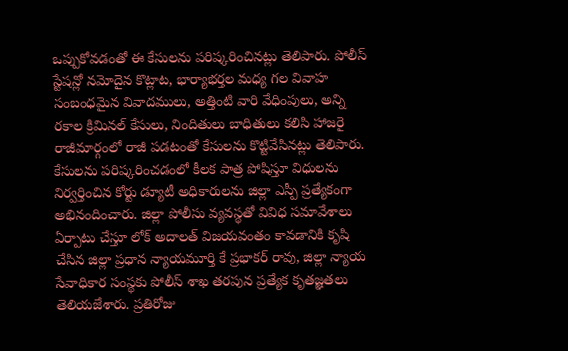ఒప్పుకోవడంతో ఈ కేసులను పరిష్కరించినట్లు తెలిపారు. పోలీస్ స్టేషన్లో నమోదైన కొట్లాట, భార్యాభర్తల మధ్య గల వివాహ సంబంధమైన వివాదములు, అత్తింటి వారి వేధింపులు, అన్ని రకాల క్రిమినల్ కేసులు, నిందితులు బాధితులు కలిసి హాజరై రాజీమార్గంలో రాజీ పడటంతో కేసులను కొట్టివేసినట్లు తెలిపారు. కేసులను పరిష్కరించడంలో కీలక పాత్ర పోషిస్తూ విధులను నిర్వర్తించిన కోర్టు డ్యూటీ అధికారులను జిల్లా ఎస్పీ ప్రత్యేకంగా అభినందించారు. జిల్లా పోలీసు వ్యవస్థతో వివిధ సమావేశాలు ఏర్పాటు చేస్తూ లోక్ అదాలత్ విజయవంతం కావడానికి కృషి చేసిన జిల్లా ప్రధాన న్యాయమూర్తి కే ప్రభాకర్ రావు, జిల్లా న్యాయ సేవాధికార సంస్థకు పోలీస్ శాఖ తరపున ప్రత్యేక కృతజ్ఞతలు తెలియజేశారు. ప్రతిరోజు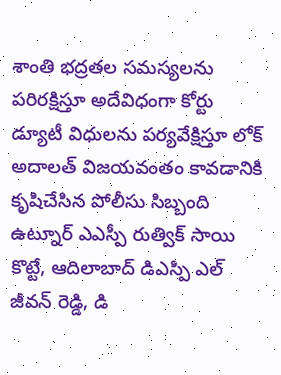శాంతి భద్రతల సమస్యలను పరిరక్షిస్తూ అదేవిధంగా కోర్టు డ్యూటీ విధులను పర్యవేక్షిస్తూ లోక్ అదాలత్ విజయవంతం కావడానికి కృషిచేసిన పోలీసు సిబ్బంది ఉట్నూర్ ఎఎస్పీ రుత్విక్ సాయి కొట్టే, ఆదిలాబాద్ డిఎస్పి ఎల్ జీవన్ రెడ్డి, డి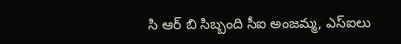సి ఆర్ బి సిబ్బంది సీఐ అంజమ్మ, ఎస్ఐలు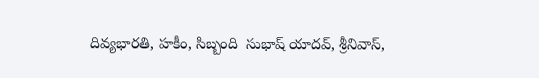దివ్యభారతి, హకీం, సిబ్బంది  సుభాష్ యాదవ్, శ్రీనివాస్,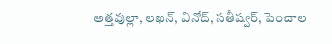అత్తవుల్లా, లఖన్, వినోద్, సతీష్వర్, పెంచాల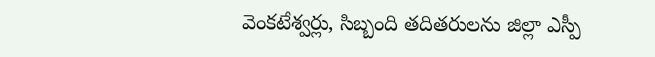వెంకటేశ్వర్లు, సిబ్బంది తదితరులను జిల్లా ఎస్పీ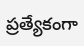ప్రత్యేకంగా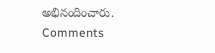అభినందించారు.
Comments